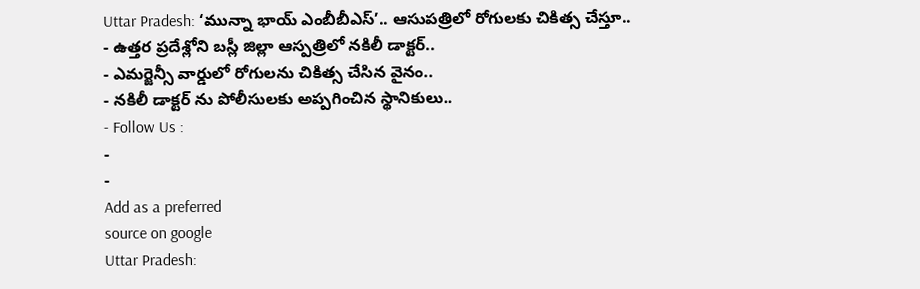Uttar Pradesh: ‘మున్నా భాయ్ ఎంబీబీఎస్’.. ఆసుపత్రిలో రోగులకు చికిత్స చేస్తూ..
- ఉత్తర ప్రదేశ్లోని బస్లీ జిల్లా ఆస్పత్రిలో నకిలీ డాక్టర్..
- ఎమర్జెన్సీ వార్డులో రోగులను చికిత్స చేసిన వైనం..
- నకిలీ డాక్టర్ ను పోలీసులకు అప్పగించిన స్థానికులు..
- Follow Us :
-
-
Add as a preferred
source on google
Uttar Pradesh: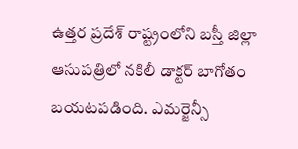ఉత్తర ప్రదేశ్ రాష్ట్రంలోని బస్తీ జిల్లా ఆసుపత్రిలో నకిలీ డాక్టర్ బాగోతం బయటపడింది. ఎమర్జెన్సీ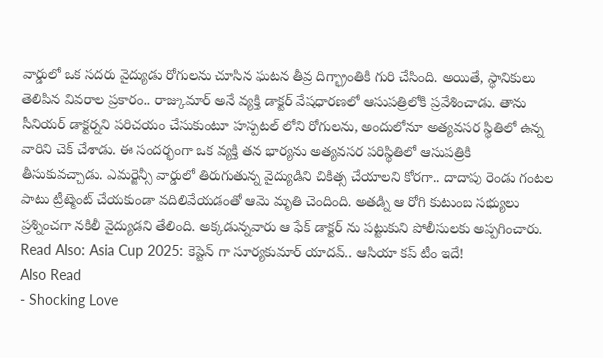వార్డులో ఒక సదరు వైద్యుడు రోగులను చూసిన ఘటన తీవ్ర దిగ్భ్రాంతికి గురి చేసింది. అయితే, స్థానికులు తెలిపిన వివరాల ప్రకారం.. రాజ్కుమార్ అనే వ్యక్తి డాక్టర్ వేషధారణలో ఆసుపత్రిలోకి ప్రవేశించాడు. తాను సీనియర్ డాక్టర్నని పరిచయం చేసుకుంటూ హస్పటల్ లోని రోగులను, అందులోనూ అత్యవసర స్థితిలో ఉన్న వారిని చెక్ చేశాడు. ఈ సందర్భంగా ఒక వ్యక్తి తన భార్యను అత్యవసర పరిస్థితిలో ఆసుపత్రికి తీసుకువచ్చాడు. ఎమర్జెన్సీ వార్డులో తిరుగుతున్న వైద్యుడిని చికిత్స చేయాలని కోరగా.. దాదాపు రెండు గంటల పాటు ట్రీట్మెంట్ చేయకుండా వదిలివేయడంతో ఆమె మృతి చెందింది. అతడ్ని ఆ రోగి కుటుంబ సభ్యులు ప్రశ్నించగా నకిలీ వైద్యుడని తేలింది. అక్కడున్నవారు ఆ ఫేక్ డాక్టర్ ను పట్టుకుని పోలీసులకు అప్పగించారు.
Read Also: Asia Cup 2025: కెప్టెన్ గా సూర్యకుమార్ యాదవ్.. ఆసియా కప్ టీం ఇదే!
Also Read
- Shocking Love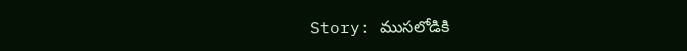Story: ముసలోడికి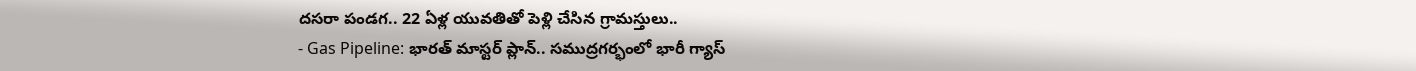దసరా పండగ.. 22 ఏళ్ల యువతితో పెళ్లి చేసిన గ్రామస్తులు..
- Gas Pipeline: భారత్ మాస్టర్ ప్లాన్.. సముద్రగర్భంలో భారీ గ్యాస్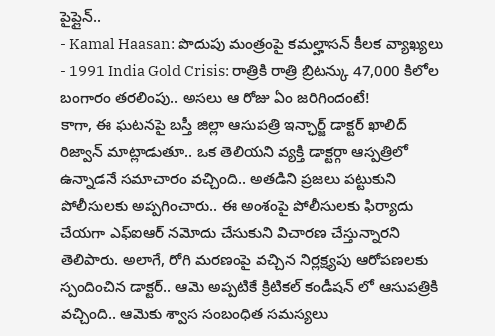పైప్లైన్..
- Kamal Haasan: పొదుపు మంత్రంపై కమల్హాసన్ కీలక వ్యాఖ్యలు
- 1991 India Gold Crisis: రాత్రికి రాత్రి బ్రిటన్కు 47,000 కిలోల బంగారం తరలింపు.. అసలు ఆ రోజు ఏం జరిగిందంటే!
కాగా, ఈ ఘటనపై బస్తీ జిల్లా ఆసుపత్రి ఇన్ఛార్జ్ డాక్టర్ ఖాలిద్ రిజ్వాన్ మాట్లాడుతూ.. ఒక తెలియని వ్యక్తి డాక్టర్గా ఆస్పత్రిలో ఉన్నాడనే సమాచారం వచ్చింది.. అతడిని ప్రజలు పట్టుకుని పోలీసులకు అప్పగించారు.. ఈ అంశంపై పోలీసులకు ఫిర్యాదు చేయగా ఎఫ్ఐఆర్ నమోదు చేసుకుని విచారణ చేస్తున్నారని తెలిపారు. అలాగే, రోగి మరణంపై వచ్చిన నిర్లక్ష్యపు ఆరోపణలకు స్పందించిన డాక్టర్.. ఆమె అప్పటికే క్రిటికల్ కండీషన్ లో ఆసుపత్రికి వచ్చింది.. ఆమెకు శ్వాస సంబంధిత సమస్యలు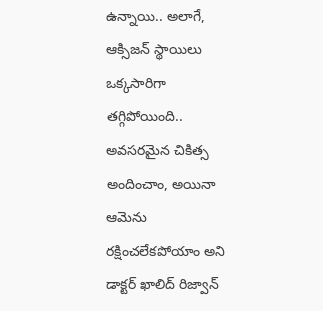ఉన్నాయి.. అలాగే, ఆక్సిజన్ స్థాయిలు ఒక్కసారిగా తగ్గిపోయింది.. అవసరమైన చికిత్స అందించాం, అయినా ఆమెను రక్షించలేకపోయాం అని డాక్టర్ ఖాలిద్ రిజ్వాన్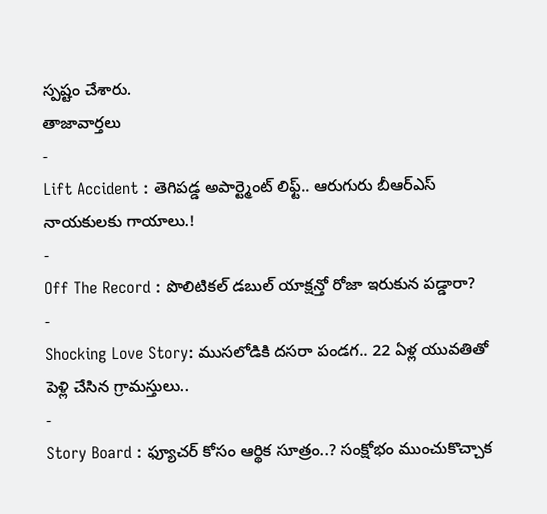స్పష్టం చేశారు.
తాజావార్తలు
-
Lift Accident : తెగిపడ్డ అపార్ట్మెంట్ లిఫ్ట్.. ఆరుగురు బీఆర్ఎస్ నాయకులకు గాయాలు.!
-
Off The Record : పొలిటికల్ డబుల్ యాక్షన్తో రోజా ఇరుకున పడ్డారా?
-
Shocking Love Story: ముసలోడికి దసరా పండగ.. 22 ఏళ్ల యువతితో పెళ్లి చేసిన గ్రామస్తులు..
-
Story Board : ఫ్యూచర్ కోసం ఆర్థిక సూత్రం..? సంక్షోభం ముంచుకొచ్చాక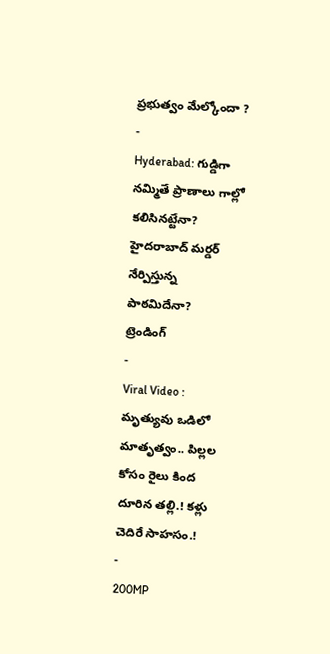ప్రభుత్వం మేల్కోందా ?
-
Hyderabad: గుడ్డిగా నమ్మితే ప్రాణాలు గాల్లో కలిసినట్టేనా? హైదరాబాద్ మర్డర్ నేర్పిస్తున్న పాఠమిదేనా?
ట్రెండింగ్
-
Viral Video : మృత్యువు ఒడిలో మాతృత్వం.. పిల్లల కోసం రైలు కింద దూరిన తల్లి.! కళ్లు చెదిరే సాహసం.!
-
200MP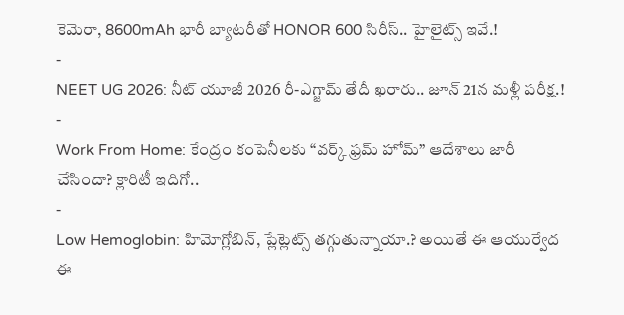కెమెరా, 8600mAh భారీ బ్యాటరీతో HONOR 600 సిరీస్.. హైలైట్స్ ఇవే.!
-
NEET UG 2026: నీట్ యూజీ 2026 రీ-ఎగ్జామ్ తేదీ ఖరారు.. జూన్ 21న మళ్లీ పరీక్ష.!
-
Work From Home: కేంద్రం కంపెనీలకు “వర్క్ ఫ్రమ్ హోమ్” ఆదేశాలు జారీ చేసిందా? క్లారిటీ ఇదిగో..
-
Low Hemoglobin: హిమోగ్లోబిన్, ప్లేట్లెట్స్ తగ్గుతున్నాయా.? అయితే ఈ ఆయుర్వేద ఈ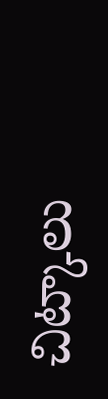చిట్కాలు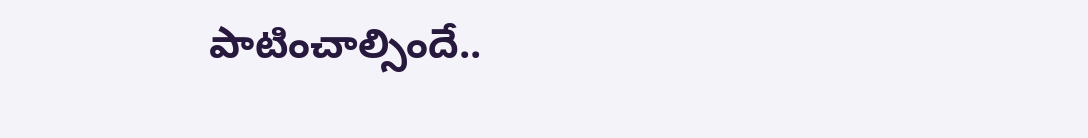పాటించాల్సిందే..